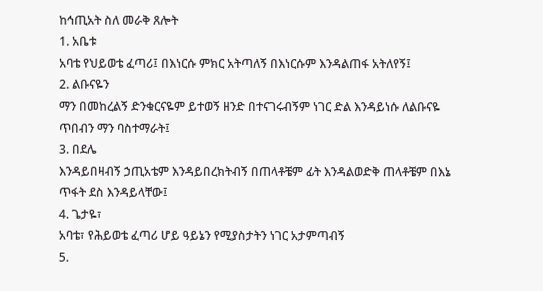ከኅጢአት ስለ መራቅ ጸሎት
1. አቤቱ
አባቴ የህይወቴ ፈጣሪ፤ በእነርሱ ምክር አትጣለኝ በእነርሱም እንዳልጠፋ አትለየኝ፤
2. ልቡናዬን
ማን በመከረልኝ ድንቁርናዬም ይተወኝ ዘንድ በተናገሩብኝም ነገር ድል እንዳይነሱ ለልቡናዬ ጥበብን ማን ባስተማራት፤
3. በደሌ
እንዳይበዛብኝ ኃጢአቴም እንዳይበረክትብኝ በጠላቶቼም ፊት እንዳልወድቅ ጠላቶቼም በእኔ ጥፋት ደስ እንዳይላቸው፤
4. ጌታዬ፣
አባቴ፣ የሕይወቴ ፈጣሪ ሆይ ዓይኔን የሚያስታትን ነገር አታምጣብኝ
5.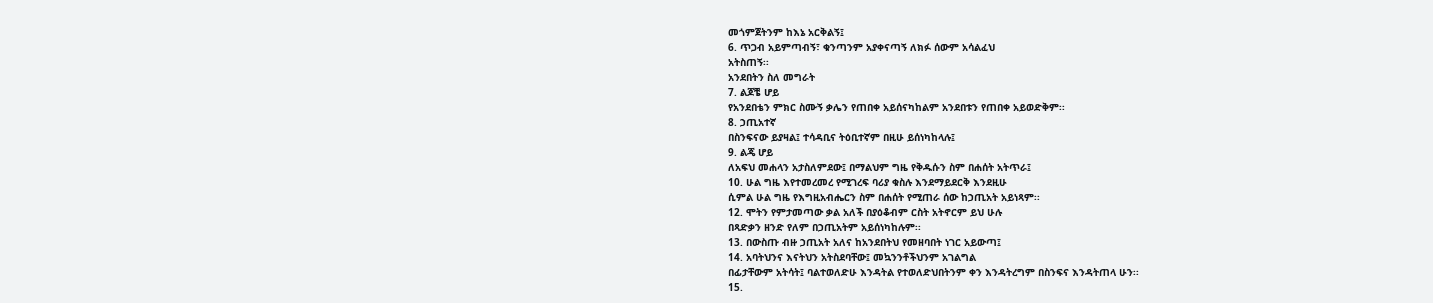መጎምጀትንም ከእኔ አርቅልኝ፤
6. ጥጋብ አይምጣብኝ፣ ቁንጣንም አያቀናጣኝ ለክፉ ሰውም አሳልፈህ
አትስጠኝ፡፡
አንደበትን ስለ መግራት
7. ልጆቼ ሆይ
የአንደበቴን ምክር ስሙኝ ቃሌን የጠበቀ አይሰናካከልም አንደበቱን የጠበቀ አይወድቅም፡፡
8. ኃጢአተኛ
በስንፍናው ይያዛል፤ ተሳዳቢና ትዕቢተኛም በዚሁ ይሰነካከላሉ፤
9. ልጄ ሆይ
ለአፍህ መሐላን አታስለምደው፤ በማልህም ግዜ የቅዱሱን ስም በሐሰት አትጥራ፤
10. ሁል ግዜ እየተመረመረ የሚገረፍ ባሪያ ቁስሉ እንደማይደርቅ እንደዚሁ
ሲምል ሁል ግዜ የእግዚአብሔርን ስም በሐሰት የሚጠራ ሰው ከኃጢአት አይነጻም፡፡
12. ሞትን የምታመጣው ቃል አለች በያዕቆብም ርስት አትኖርም ይህ ሁሉ
በጻድቃን ዘንድ የለም በኃጢአትም አይሰነካከሉም፡፡
13. በውስጡ ብዙ ኃጢአት አለና ከአንደበትህ የመዘባበት ነገር አይውጣ፤
14. አባትህንና እናትህን አትስደባቸው፤ መኳንንቶችህንም አገልግል
በፊታቸውም አትሳት፤ ባልተወለድሁ እንዳትል የተወለድህበትንም ቀን እንዳትረግም በስንፍና እንዳትጠላ ሁን፡፡
15.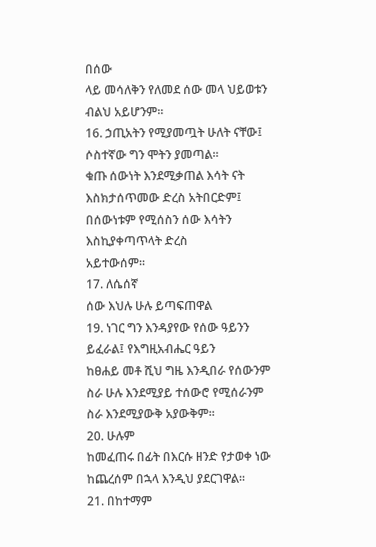በሰው
ላይ መሳለቅን የለመደ ሰው መላ ህይወቱን ብልህ አይሆንም፡፡
16. ኃጢአትን የሚያመጧት ሁለት ናቸው፤ ሶስተኛው ግን ሞትን ያመጣል፡፡
ቁጡ ሰውነት እንደሚቃጠል እሳት ናት እስክታሰጥመው ድረስ አትበርድም፤ በሰውነቱም የሚሰስን ሰው እሳትን እስኪያቀጣጥላት ድረስ
አይተውሰም፡፡
17. ለሴሰኛ
ሰው እህሉ ሁሉ ይጣፍጠዋል
19. ነገር ግን እንዳያየው የሰው ዓይንን ይፈራል፤ የእግዚአብሔር ዓይን
ከፀሐይ መቶ ሺህ ግዜ እንዲበራ የሰውንም ስራ ሁሉ እንደሚያይ ተሰውሮ የሚሰራንም ስራ እንደሚያውቅ አያውቅም፡፡
20. ሁሉም
ከመፈጠሩ በፊት በእርሱ ዘንድ የታወቀ ነው ከጨረሰም በኋላ እንዲህ ያደርገዋል፡፡
21. በከተማም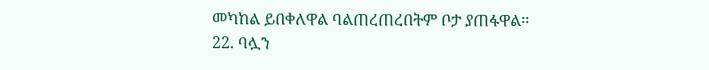መካከል ይበቀለዋል ባልጠረጠረበትም ቦታ ያጠፋዋል፡፡
22. ባሏን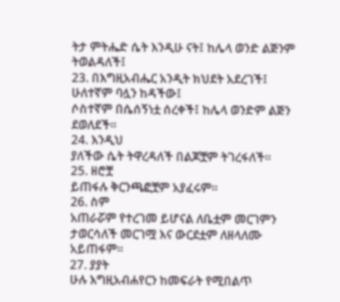ትታ ምትሔድ ሴት እንዲሁ ናት፤ ከሌላ ወንድ ልጅንም ትወልዳለች፤
23. በእግዚአብሔር አንዲት ክህደት አደረገች፤ ሁለተኛም ባሏን ከዳችው፤
ሶስተኛም በሴሰኝነቷ ሰረቀች፤ ከሌላ ወንድም ልጅን ደወለደች፡፡
24. እንዲህ
ያለችው ሴት ትዋረዳለች በልጆቿም ትገረፋለች፡፡
25. ዘሮቿ
ይጠፋሉ ቅርንጫፎቿም አያፈሩም፡፡
26. ስም
አጠራሯም የተረገመ ይሆናል ለቤቷም መርገምን ታወርሳለች መርገሟ እና ውርደቷም ለዘላለሙ አይጠፋም፡፡
27. ያያት
ሁሉ እግዚአብሐየርን ከመፍራት የሚበልጥ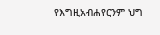የእግዚአብሐየርንም ህግ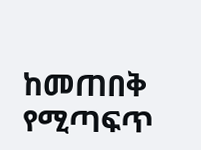ከመጠበቅ የሚጣፍጥ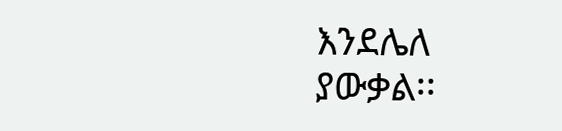እንደሌለ ያውቃል፡፡